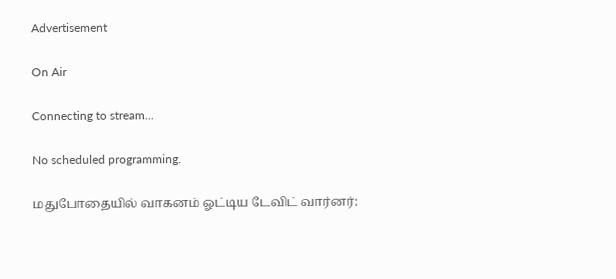Advertisement

On Air

Connecting to stream...

No scheduled programming.

மதுபோதையில் வாகனம் ஓட்டிய டேவிட் வார்னர்: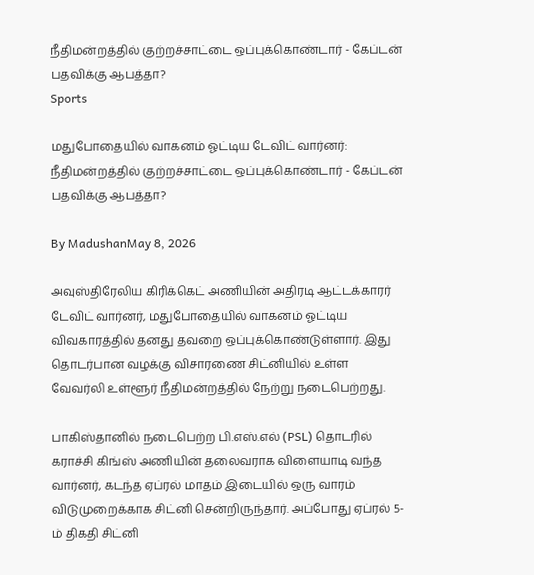நீதிமன்றத்தில் குற்றச்சாட்டை ஒப்புக்கொண்டார் - கேப்டன் பதவிக்கு ஆபத்தா?
Sports

மதுபோதையில் வாகனம் ஓட்டிய டேவிட் வார்னர்: நீதிமன்றத்தில் குற்றச்சாட்டை ஒப்புக்கொண்டார் - கேப்டன் பதவிக்கு ஆபத்தா?

By MadushanMay 8, 2026

அவுஸ்திரேலிய கிரிக்கெட் அணியின் அதிரடி ஆட்டக்காரர் டேவிட் வார்னர், மதுபோதையில் வாகனம் ஓட்டிய விவகாரத்தில் தனது தவறை ஒப்புக்கொண்டுள்ளார். இது தொடர்பான வழக்கு விசாரணை சிட்னியில் உள்ள வேவர்லி உள்ளூர் நீதிமன்றத்தில் நேற்று நடைபெற்றது.

பாகிஸ்தானில் நடைபெற்ற பி.எஸ்.எல் (PSL) தொடரில் கராச்சி கிங்ஸ் அணியின் தலைவராக விளையாடி வந்த வார்னர், கடந்த ஏப்ரல் மாதம் இடையில் ஒரு வாரம் விடுமுறைக்காக சிட்னி சென்றிருந்தார். அப்போது ஏப்ரல் 5-ம் திகதி சிட்னி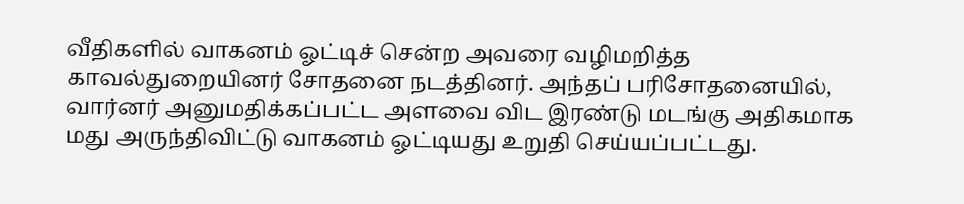வீதிகளில் வாகனம் ஓட்டிச் சென்ற அவரை வழிமறித்த காவல்துறையினர் சோதனை நடத்தினர். அந்தப் பரிசோதனையில், வார்னர் அனுமதிக்கப்பட்ட அளவை விட இரண்டு மடங்கு அதிகமாக மது அருந்திவிட்டு வாகனம் ஓட்டியது உறுதி செய்யப்பட்டது.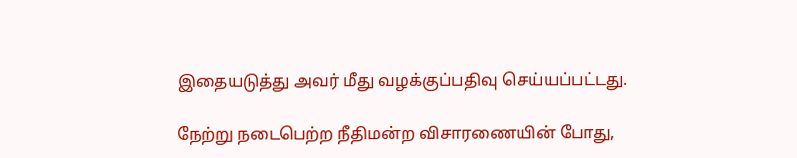இதையடுத்து அவர் மீது வழக்குப்பதிவு செய்யப்பட்டது.

நேற்று நடைபெற்ற நீதிமன்ற விசாரணையின் போது,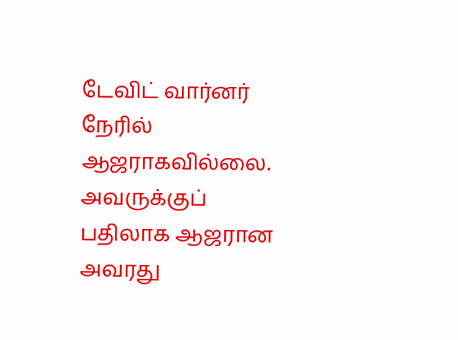டேவிட் வார்னர் நேரில் ஆஜராகவில்லை. அவருக்குப் பதிலாக ஆஜரான அவரது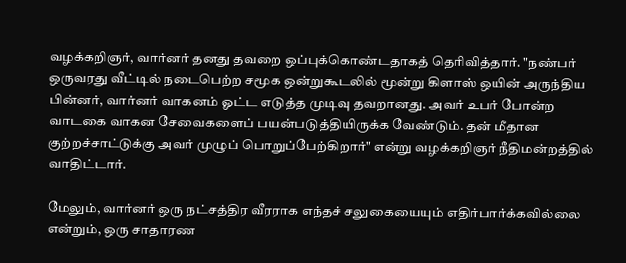வழக்கறிஞர், வார்னர் தனது தவறை ஒப்புக்கொண்டதாகத் தெரிவித்தார். "நண்பர் ஒருவரது வீட்டில் நடைபெற்ற சமூக ஒன்றுகூடலில் மூன்று கிளாஸ் ஒயின் அருந்திய பின்னர், வார்னர் வாகனம் ஓட்ட எடுத்த முடிவு தவறானது. அவர் உபர் போன்ற வாடகை வாகன சேவைகளைப் பயன்படுத்தியிருக்க வேண்டும். தன் மீதான குற்றச்சாட்டுக்கு அவர் முழுப் பொறுப்பேற்கிறார்" என்று வழக்கறிஞர் நீதிமன்றத்தில் வாதிட்டார்.

மேலும், வார்னர் ஒரு நட்சத்திர வீரராக எந்தச் சலுகையையும் எதிர்பார்க்கவில்லை என்றும், ஒரு சாதாரண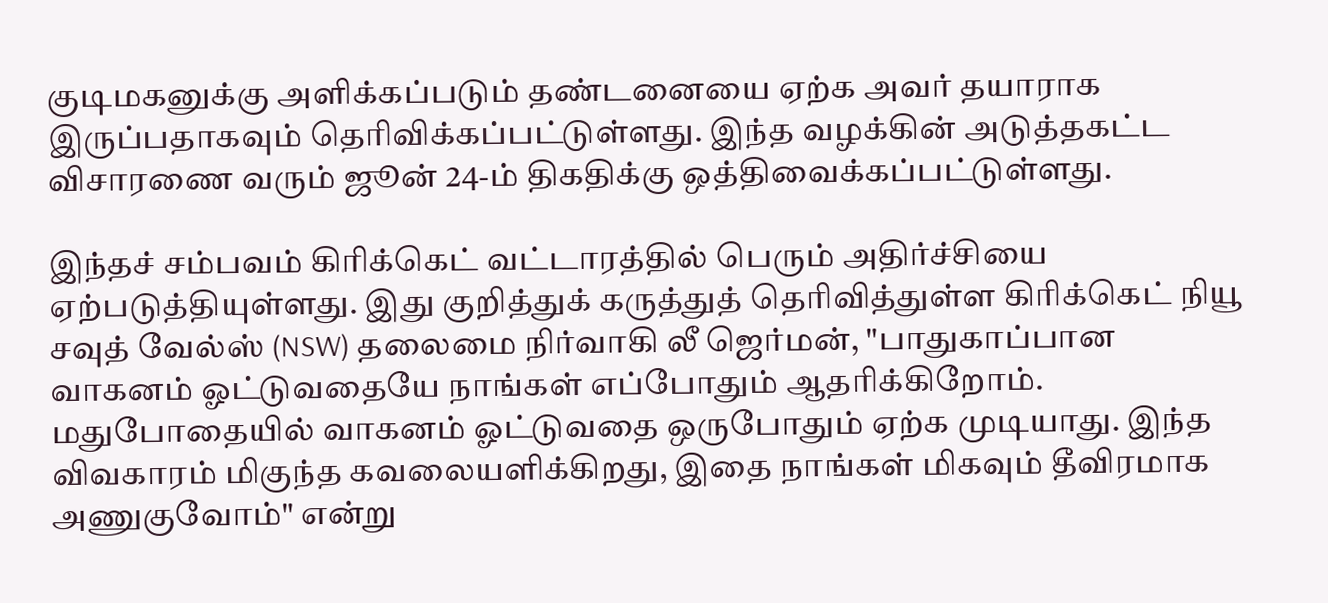குடிமகனுக்கு அளிக்கப்படும் தண்டனையை ஏற்க அவர் தயாராக இருப்பதாகவும் தெரிவிக்கப்பட்டுள்ளது. இந்த வழக்கின் அடுத்தகட்ட விசாரணை வரும் ஜூன் 24-ம் திகதிக்கு ஒத்திவைக்கப்பட்டுள்ளது.

இந்தச் சம்பவம் கிரிக்கெட் வட்டாரத்தில் பெரும் அதிர்ச்சியை ஏற்படுத்தியுள்ளது. இது குறித்துக் கருத்துத் தெரிவித்துள்ள கிரிக்கெட் நியூ சவுத் வேல்ஸ் (NSW) தலைமை நிர்வாகி லீ ஜெர்மன், "பாதுகாப்பான வாகனம் ஓட்டுவதையே நாங்கள் எப்போதும் ஆதரிக்கிறோம். மதுபோதையில் வாகனம் ஓட்டுவதை ஒருபோதும் ஏற்க முடியாது. இந்த விவகாரம் மிகுந்த கவலையளிக்கிறது, இதை நாங்கள் மிகவும் தீவிரமாக அணுகுவோம்" என்று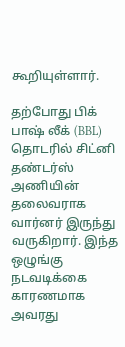கூறியுள்ளார்.

தற்போது பிக் பாஷ் லீக் (BBL) தொடரில் சிட்னி தண்டர்ஸ் அணியின் தலைவராக வார்னர் இருந்து வருகிறார். இந்த ஒழுங்கு நடவடிக்கை காரணமாக அவரது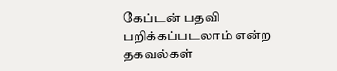கேப்டன் பதவி பறிக்கப்படலாம் என்ற தகவல்கள்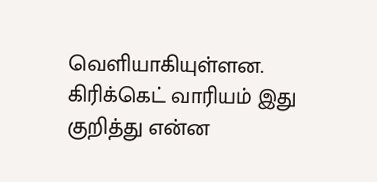வெளியாகியுள்ளன. கிரிக்கெட் வாரியம் இது குறித்து என்ன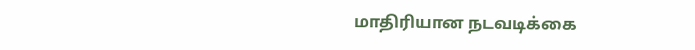மாதிரியான நடவடிக்கை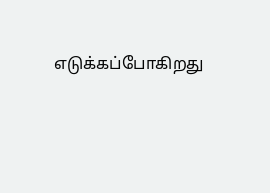எடுக்கப்போகிறது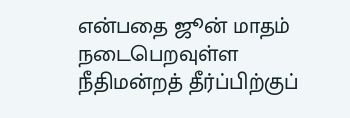என்பதை ஜூன் மாதம் நடைபெறவுள்ள நீதிமன்றத் தீர்ப்பிற்குப்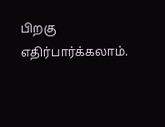பிறகு எதிர்பார்க்கலாம்.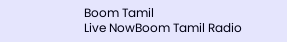Boom Tamil
Live NowBoom Tamil Radio